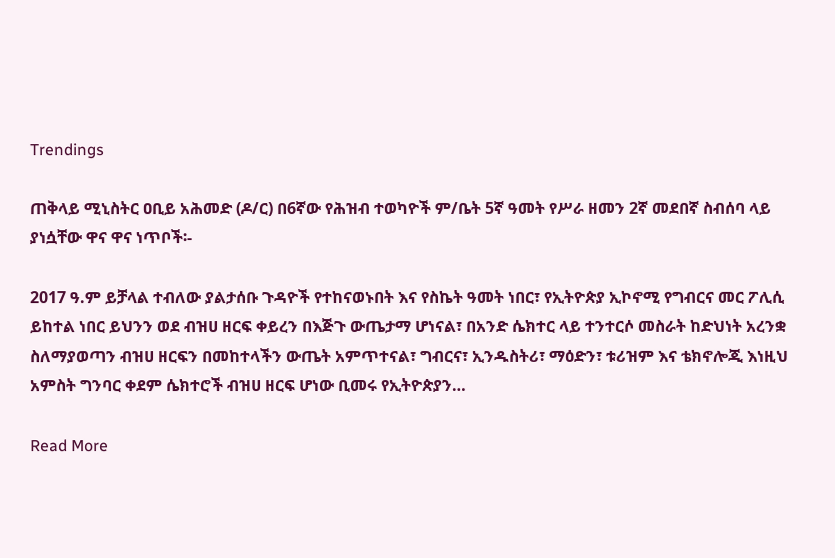Trendings

ጠቅላይ ሚኒስትር ዐቢይ አሕመድ (ዶ/ር) በ6ኛው የሕዝብ ተወካዮች ም/ቤት 5ኛ ዓመት የሥራ ዘመን 2ኛ መደበኛ ስብሰባ ላይ ያነሷቸው ዋና ዋና ነጥቦች፡-

2017 ዓ.ም ይቻላል ተብለው ያልታሰቡ ጉዳዮች የተከናወኑበት እና የስኬት ዓመት ነበር፣ የኢትዮጵያ ኢኮኖሚ የግብርና መር ፖሊሲ ይከተል ነበር ይህንን ወደ ብዝሀ ዘርፍ ቀይረን በእጅጉ ውጤታማ ሆነናል፣ በአንድ ሴክተር ላይ ተንተርሶ መስራት ከድህነት አረንቋ ስለማያወጣን ብዝሀ ዘርፍን በመከተላችን ውጤት አምጥተናል፣ ግብርና፣ ኢንዱስትሪ፣ ማዕድን፣ ቱሪዝም እና ቴክኖሎጂ እነዚህ አምስት ግንባር ቀደም ሴክተሮች ብዝሀ ዘርፍ ሆነው ቢመሩ የኢትዮጵያን…

Read More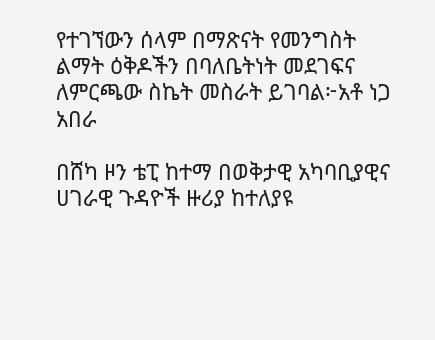የተገኘውን ሰላም በማጽናት የመንግስት ልማት ዕቅዶችን በባለቤትነት መደገፍና ለምርጫው ስኬት መስራት ይገባል፦አቶ ነጋ አበራ

በሸካ ዞን ቴፒ ከተማ በወቅታዊ አካባቢያዊና ሀገራዊ ጉዳዮች ዙሪያ ከተለያዩ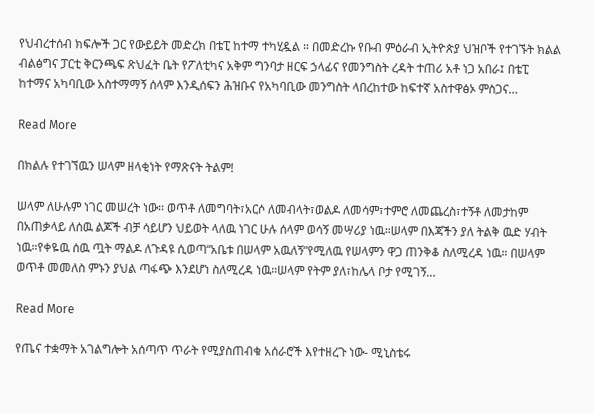የህብረተሰብ ክፍሎች ጋር የውይይት መድረክ በቴፒ ከተማ ተካሂዷል ። በመድረኩ የቡብ ምዕራብ ኢትዮጵያ ህዝቦች የተገኙት ክልል ብልፅግና ፓርቲ ቅርንጫፍ ጽህፈት ቤት የፖለቲካና አቅም ግንባታ ዘርፍ ኃላፊና የመንግስት ረዳት ተጠሪ አቶ ነጋ አበራ፤ በቴፒ ከተማና አካባቢው አስተማማኝ ሰላም እንዲሰፍን ሕዝቡና የአካባቢው መንግስት ላበረከተው ከፍተኛ አስተዋፅኦ ምስጋና…

Read More

በክልሉ የተገኘዉን ሠላም ዘላቂነት የማጽናት ትልም!

ሠላም ለሁሉም ነገር መሠረት ነው፡፡ ወጥቶ ለመግባት፣አርሶ ለመብላት፣ወልዶ ለመሳም፣ተምሮ ለመጨረስ፣ተኝቶ ለመታከም በአጠቃላይ ለሰዉ ልጆች ብቻ ሳይሆን ህይወት ላለዉ ነገር ሁሉ ሰላም ወሳኝ መሣሪያ ነዉ።ሠላም በእጃችን ያለ ትልቅ ዉድ ሃብት ነዉ።የቀዬዉ ሰዉ ጧት ማልዶ ለጉዳዩ ሲወጣ“አቤቱ በሠላም አዉለኝ”የሚለዉ የሠላምን ዋጋ ጠንቅቆ ስለሚረዳ ነዉ። በሠላም ወጥቶ መመለስ ምኑን ያህል ጣፋጭ እንደሆነ ስለሚረዳ ነዉ።ሠላም የትም ያለ፣ከሌላ ቦታ የሚገኝ…

Read More

የጤና ተቋማት አገልግሎት አሰጣጥ ጥራት የሚያስጠብቁ አሰራሮች እየተዘረጉ ነው- ሚኒስቴሩ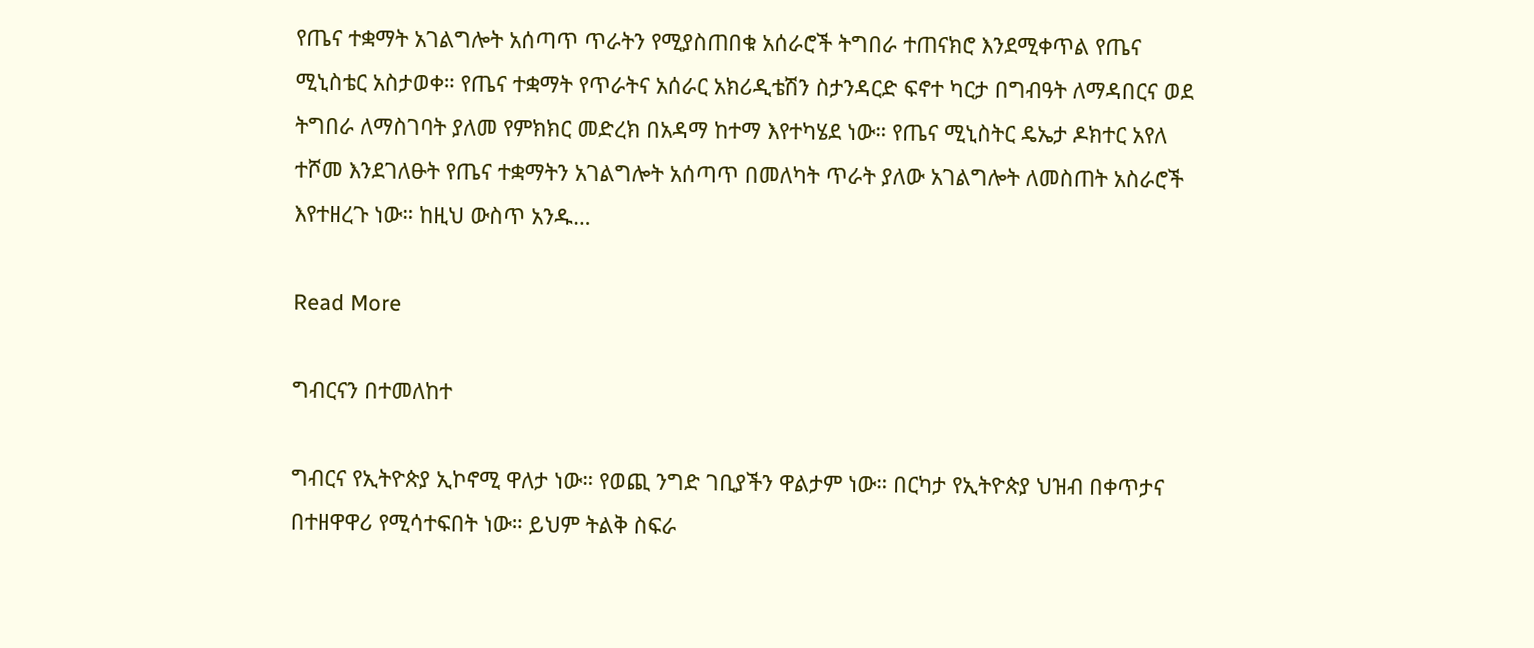የጤና ተቋማት አገልግሎት አሰጣጥ ጥራትን የሚያስጠበቁ አሰራሮች ትግበራ ተጠናክሮ እንደሚቀጥል የጤና ሚኒስቴር አስታወቀ። የጤና ተቋማት የጥራትና አሰራር አክሪዲቴሽን ስታንዳርድ ፍኖተ ካርታ በግብዓት ለማዳበርና ወደ ትግበራ ለማስገባት ያለመ የምክክር መድረክ በአዳማ ከተማ እየተካሄደ ነው። የጤና ሚኒስትር ዴኤታ ዶክተር አየለ ተሾመ እንደገለፁት የጤና ተቋማትን አገልግሎት አሰጣጥ በመለካት ጥራት ያለው አገልግሎት ለመስጠት አስራሮች እየተዘረጉ ነው። ከዚህ ውስጥ አንዱ…

Read More

ግብርናን በተመለከተ

ግብርና የኢትዮጵያ ኢኮኖሚ ዋለታ ነው። የወጪ ንግድ ገቢያችን ዋልታም ነው። በርካታ የኢትዮጵያ ህዝብ በቀጥታና በተዘዋዋሪ የሚሳተፍበት ነው። ይህም ትልቅ ስፍራ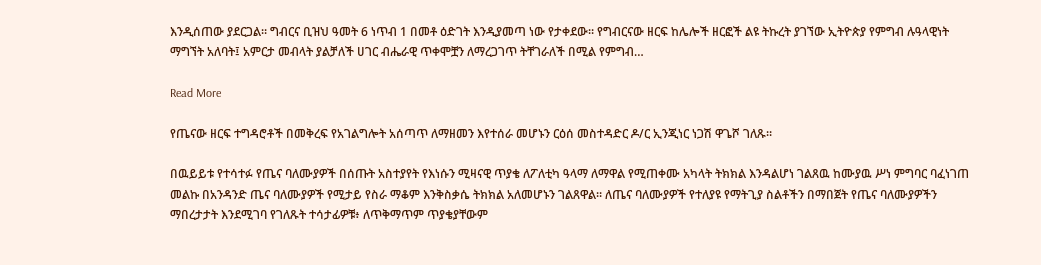እንዲሰጠው ያደርጋል። ግብርና ቢዝህ ዓመት 6 ነጥብ 1 በመቶ ዕድገት እንዲያመጣ ነው የታቀደው። የግብርናው ዘርፍ ከሌሎች ዘርፎች ልዩ ትኩረት ያገኘው ኢትዮጵያ የምግብ ሉዓላዊነት ማግኘት አለባት፤ አምርታ መብላት ያልቻለች ሀገር ብሔራዊ ጥቀሞቿን ለማረጋገጥ ትቸገራለች በሚል የምግብ…

Read More

የጤናው ዘርፍ ተግዳሮቶች በመቅረፍ የአገልግሎት አሰጣጥ ለማዘመን እየተሰራ መሆኑን ርዕሰ መስተዳድር ዶ/ር ኢንጂነር ነጋሽ ዋጌሾ ገለጹ።

በዉይይቱ የተሳተፉ የጤና ባለሙያዎች በሰጡት አስተያየት የእነሱን ሚዛናዊ ጥያቄ ለፖለቲካ ዓላማ ለማዋል የሚጠቀሙ አካላት ትክክል እንዳልሆነ ገልጸዉ ከሙያዉ ሥነ ምግባር ባፈነገጠ መልኩ በአንዳንድ ጤና ባለሙያዎች የሚታይ የስራ ማቆም እንቅስቃሴ ትክክል አለመሆኑን ገልጸዋል። ለጤና ባለሙያዎች የተለያዩ የማትጊያ ስልቶችን በማበጀት የጤና ባለሙያዎችን ማበረታታት እንደሚገባ የገለጹት ተሳታፊዎቹ፥ ለጥቅማጥም ጥያቄያቸውም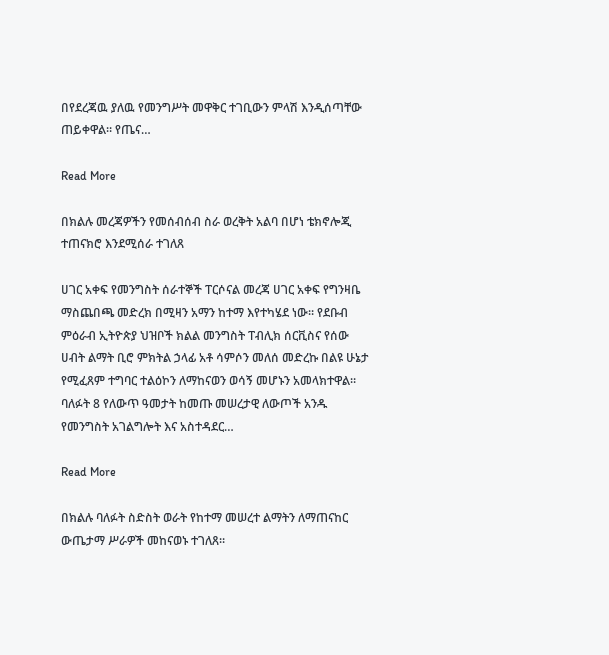በየደረጃዉ ያለዉ የመንግሥት መዋቅር ተገቢውን ምላሽ እንዲሰጣቸው ጠይቀዋል። የጤና…

Read More

በክልሉ መረጃዎችን የመሰብሰብ ስራ ወረቅት አልባ በሆነ ቴክኖሎጂ ተጠናክሮ እንደሚሰራ ተገለጸ

ሀገር አቀፍ የመንግስት ሰራተኞች ፐርሶናል መረጃ ሀገር አቀፍ የግንዛቤ ማስጨበጫ መድረክ በሚዛን አማን ከተማ እየተካሄደ ነው። የደቡብ ምዕራብ ኢትዮጵያ ህዝቦች ክልል መንግስት ፐብሊክ ሰርቪስና የሰው ሀብት ልማት ቢሮ ምክትል ኃላፊ አቶ ሳምሶን መለሰ መድረኩ በልዩ ሁኔታ የሚፈጸም ተግባር ተልዕኮን ለማከናወን ወሳኝ መሆኑን አመላክተዋል። ባለፉት 8 የለውጥ ዓመታት ከመጡ መሠረታዊ ለውጦች አንዱ የመንግስት አገልግሎት እና አስተዳደር…

Read More

በክልሉ ባለፉት ስድስት ወራት የከተማ መሠረተ ልማትን ለማጠናከር ውጤታማ ሥራዎች መከናወኑ ተገለጸ።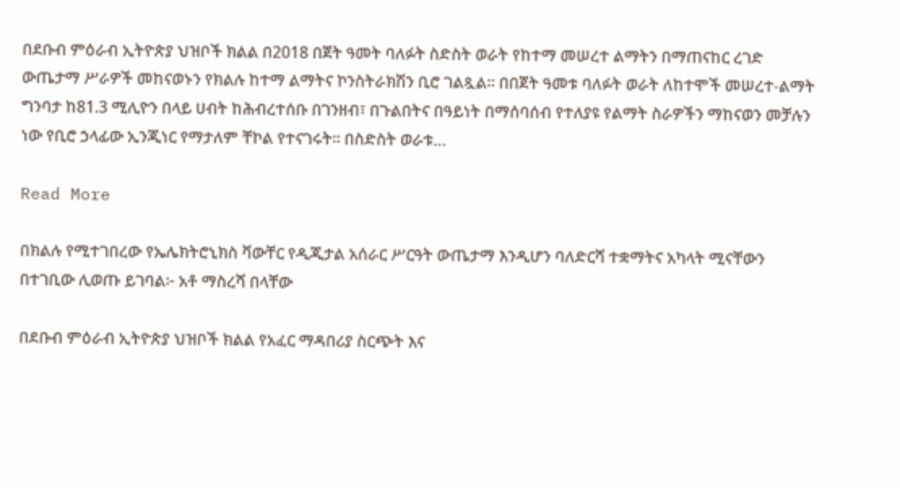በደቡብ ምዕራብ ኢትዮጵያ ህዝቦች ክልል በ2018 በጀት ዓመት ባለፉት ስድስት ወራት የከተማ መሠረተ ልማትን በማጠናከር ረገድ ውጤታማ ሥራዎች መከናወኑን የክልሉ ከተማ ልማትና ኮንስትራክሽን ቢሮ ገልጿል። በበጀት ዓመቱ ባለፉት ወራት ለከተሞች መሠረተ-ልማት ግንባታ ከ81.3 ሚሊዮን በላይ ሀብት ከሕብረተሰቡ በገንዘብ፣ በጉልበትና በዓይነት በማሰባሰብ የተለያዩ የልማት ስራዎችን ማከናወን መቻሉን ነው የቢሮ ኃላፊው ኢንጂነር የማታለም ቸኮል የተናገሩት። በስድስት ወራቱ…

Read More

በክልሉ የሚተገበረው የኤሌክትሮኒክስ ቫውቸር የዲጂታል አሰራር ሥርዓት ውጤታማ እንዲሆን ባለድርሻ ተቋማትና አካላት ሚናቸውን በተገቢው ሊወጡ ይገባል፦ አቶ ማስረሻ በላቸው

በደቡብ ምዕራብ ኢትዮጵያ ህዝቦች ክልል የአፈር ማዳበሪያ ስርጭት እና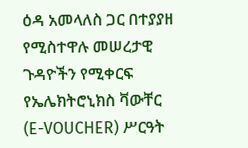ዕዳ አመላለስ ጋር በተያያዘ የሚስተዋሉ መሠረታዊ ጉዳዮችን የሚቀርፍ የኤሌክትሮኒክስ ቫውቸር (E-VOUCHER) ሥርዓት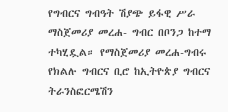የግብርና ግብዓት ሽያጭ ይፋዊ ሥራ ማስጀመሪያ መረሐ- ግብር በቦንጋ ከተማ ተካሂዷል። የማስጀመሪያ መረሐ-ግብሩ የክልሉ ግብርና ቢሮ ከኢትዮጵያ ግብርና ትራንስፎርሜሽን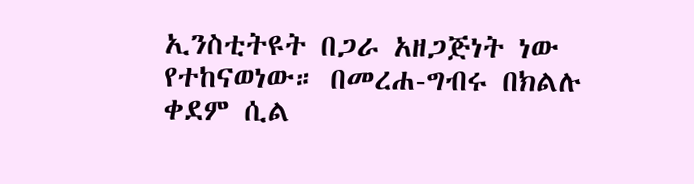ኢንስቲትዩት በጋራ አዘጋጅነት ነው የተከናወነው። በመረሐ-ግብሩ በክልሉ ቀደም ሲል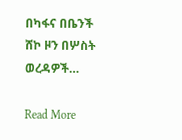በካፋና በቤንች ሸኮ ዞን በሦስት ወረዳዎች…

Read More